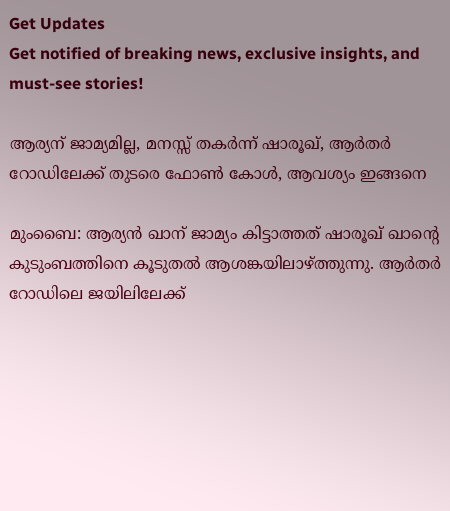Get Updates
Get notified of breaking news, exclusive insights, and must-see stories!

ആര്യന് ജാമ്യമില്ല, മനസ്സ് തകര്‍ന്ന് ഷാരൂഖ്, ആര്‍തര്‍ റോഡിലേക്ക് തുടരെ ഫോണ്‍ കോള്‍, ആവശ്യം ഇങ്ങനെ

മുംബൈ: ആര്യന്‍ ഖാന് ജാമ്യം കിട്ടാത്തത് ഷാരൂഖ് ഖാന്റെ കുടുംബത്തിനെ കൂടുതല്‍ ആശങ്കയിലാഴ്ത്തുന്നു. ആര്‍തര്‍ റോഡിലെ ജയിലിലേക്ക്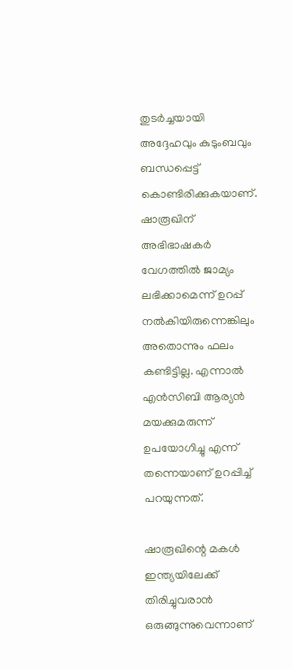തുടര്‍ച്ചയായി അദ്ദേഹവും കുടുംബവും ബന്ധപ്പെട്ട് കൊണ്ടിരിക്കുകയാണ്. ഷാരൂഖിന് അഭിഭാഷകര്‍ വേഗത്തില്‍ ജാമ്യം ലഭിക്കാമെന്ന് ഉറപ്പ് നല്‍കിയിരുന്നെങ്കിലും അതൊന്നും ഫലം കണ്ടിട്ടില്ല. എന്നാല്‍ എന്‍സിബി ആര്യന്‍ മയക്കുമരുന്ന് ഉപയോഗിച്ചു എന്ന് തന്നെയാണ് ഉറപ്പിച്ച് പറയുന്നത്.

ഷാരൂഖിന്റെ മകള്‍ ഇന്ത്യയിലേക്ക് തിരിച്ചുവരാന്‍ ഒരുങ്ങുന്നുവെന്നാണ്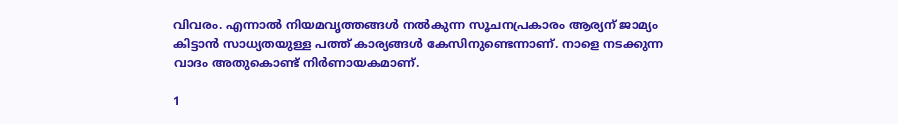വിവരം. എന്നാല്‍ നിയമവൃത്തങ്ങള്‍ നല്‍കുന്ന സൂചനപ്രകാരം ആര്യന് ജാമ്യം കിട്ടാന്‍ സാധ്യതയുള്ള പത്ത് കാര്യങ്ങള്‍ കേസിനുണ്ടെന്നാണ്. നാളെ നടക്കുന്ന വാദം അതുകൊണ്ട് നിര്‍ണായകമാണ്.

1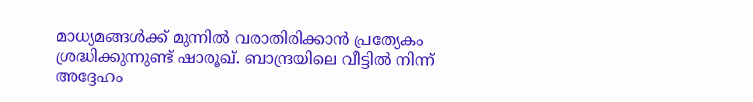മാധ്യമങ്ങള്‍ക്ക് മുന്നില്‍ വരാതിരിക്കാന്‍ പ്രത്യേകം ശ്രദ്ധിക്കുന്നുണ്ട് ഷാരൂഖ്. ബാന്ദ്രയിലെ വീട്ടില്‍ നിന്ന് അദ്ദേഹം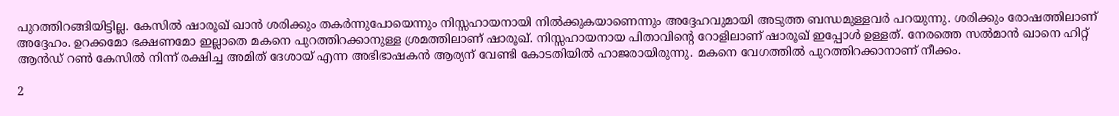പുറത്തിറങ്ങിയിട്ടില്ല. കേസില്‍ ഷാരൂഖ് ഖാന്‍ ശരിക്കും തകര്‍ന്നുപോയെന്നും നിസ്സഹായനായി നില്‍ക്കുകയാണെന്നും അദ്ദേഹവുമായി അടുത്ത ബന്ധമുള്ളവര്‍ പറയുന്നു. ശരിക്കും രോഷത്തിലാണ് അദ്ദേഹം. ഉറക്കമോ ഭക്ഷണമോ ഇല്ലാതെ മകനെ പുറത്തിറക്കാനുള്ള ശ്രമത്തിലാണ് ഷാരൂഖ്. നിസ്സഹായനായ പിതാവിന്റെ റോളിലാണ് ഷാരൂഖ് ഇപ്പോള്‍ ഉള്ളത്. നേരത്തെ സല്‍മാന്‍ ഖാനെ ഹിറ്റ് ആന്‍ഡ് റണ്‍ കേസില്‍ നിന്ന് രക്ഷിച്ച അമിത് ദേശായ് എന്ന അഭിഭാഷകന്‍ ആര്യന് വേണ്ടി കോടതിയില്‍ ഹാജരായിരുന്നു. മകനെ വേഗത്തില്‍ പുറത്തിറക്കാനാണ് നീക്കം.

2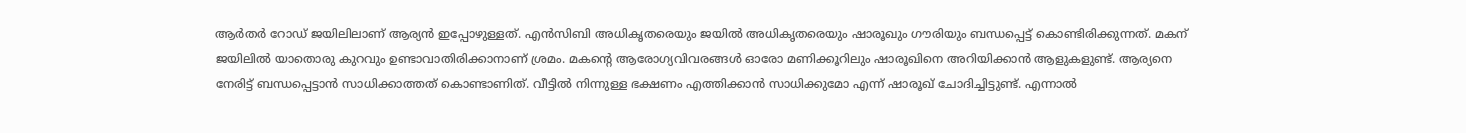ആര്‍തര്‍ റോഡ് ജയിലിലാണ് ആര്യന്‍ ഇപ്പോഴുള്ളത്. എന്‍സിബി അധികൃതരെയും ജയില്‍ അധികൃതരെയും ഷാരൂഖും ഗൗരിയും ബന്ധപ്പെട്ട് കൊണ്ടിരിക്കുന്നത്. മകന് ജയിലില്‍ യാതൊരു കുറവും ഉണ്ടാവാതിരിക്കാനാണ് ശ്രമം. മകന്റെ ആരോഗ്യവിവരങ്ങള്‍ ഓരോ മണിക്കൂറിലും ഷാരൂഖിനെ അറിയിക്കാന്‍ ആളുകളുണ്ട്. ആര്യനെ നേരിട്ട് ബന്ധപ്പെട്ടാന്‍ സാധിക്കാത്തത് കൊണ്ടാണിത്. വീട്ടില്‍ നിന്നുള്ള ഭക്ഷണം എത്തിക്കാന്‍ സാധിക്കുമോ എന്ന് ഷാരൂഖ് ചോദിച്ചിട്ടുണ്ട്. എന്നാല്‍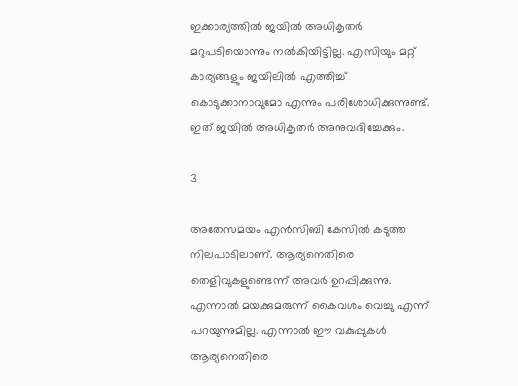ഇക്കാര്യത്തില്‍ ജയില്‍ അധികൃതര്‍ മറുപടിയൊന്നും നല്‍കിയിട്ടില്ല. എസിയും മറ്റ് കാര്യങ്ങളും ജയിലില്‍ എത്തിച്ച് കൊടുക്കാനാവുമോ എന്നും പരിശോധിക്കുന്നുണ്ട്. ഇത് ജയില്‍ അധികൃതര്‍ അനുവദിച്ചേക്കും.

3

അതേസമയം എന്‍സിബി കേസില്‍ കടുത്ത നിലപാടിലാണ്. ആര്യനെതിരെ തെളിവുകളുണ്ടെന്ന് അവര്‍ ഉറപ്പിക്കുന്നു. എന്നാല്‍ മയക്കുമരുന്ന് കൈവശം വെച്ചു എന്ന് പറയുന്നുമില്ല. എന്നാല്‍ ഈ വകുപ്പുകള്‍ ആര്യനെതിരെ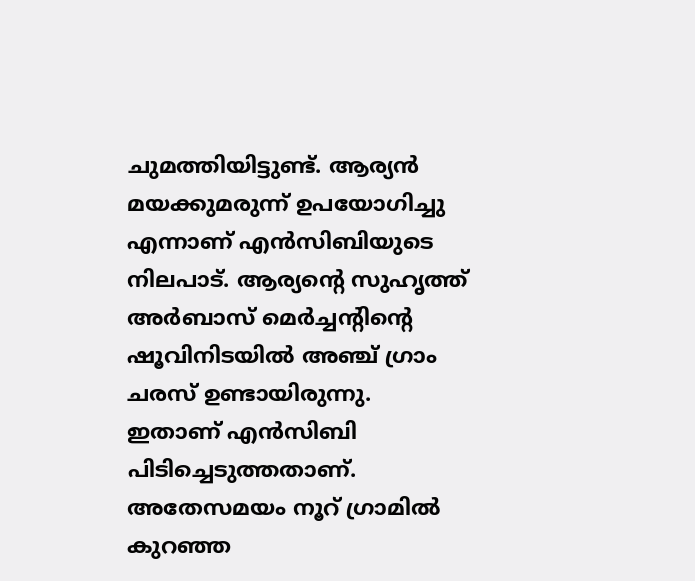ചുമത്തിയിട്ടുണ്ട്. ആര്യന്‍ മയക്കുമരുന്ന് ഉപയോഗിച്ചു എന്നാണ് എന്‍സിബിയുടെ നിലപാട്. ആര്യന്റെ സുഹൃത്ത് അര്‍ബാസ് മെര്‍ച്ചന്റിന്റെ ഷൂവിനിടയില്‍ അഞ്ച് ഗ്രാം ചരസ് ഉണ്ടായിരുന്നു. ഇതാണ് എന്‍സിബി പിടിച്ചെടുത്തതാണ്. അതേസമയം നൂറ് ഗ്രാമില്‍ കുറഞ്ഞ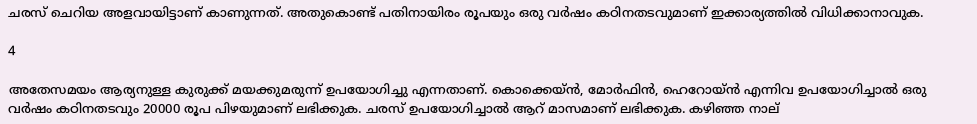ചരസ് ചെറിയ അളവായിട്ടാണ് കാണുന്നത്. അതുകൊണ്ട് പതിനായിരം രൂപയും ഒരു വര്‍ഷം കഠിനതടവുമാണ് ഇക്കാര്യത്തില്‍ വിധിക്കാനാവുക.

4

അതേസമയം ആര്യനുള്ള കുരുക്ക് മയക്കുമരുന്ന് ഉപയോഗിച്ചു എന്നതാണ്. കൊക്കെയ്ന്‍, മോര്‍ഫിന്‍, ഹെറോയ്ന്‍ എന്നിവ ഉപയോഗിച്ചാല്‍ ഒരു വര്‍ഷം കഠിനതടവും 20000 രൂപ പിഴയുമാണ് ലഭിക്കുക. ചരസ് ഉപയോഗിച്ചാല്‍ ആറ് മാസമാണ് ലഭിക്കുക. കഴിഞ്ഞ നാല്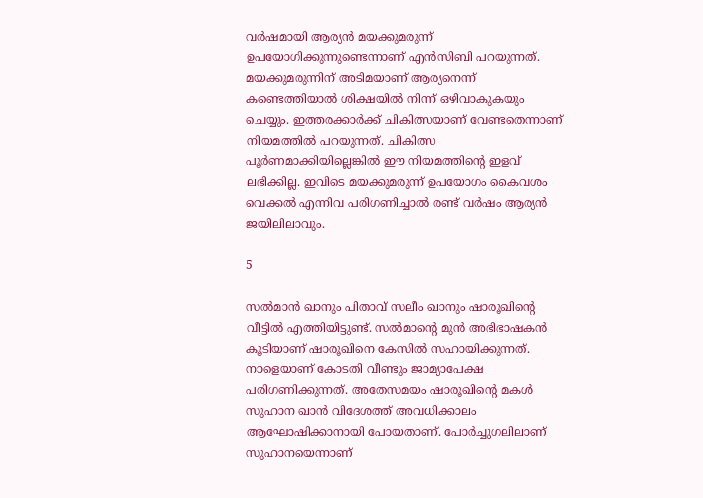വര്‍ഷമായി ആര്യന്‍ മയക്കുമരുന്ന് ഉപയോഗിക്കുന്നുണ്ടെന്നാണ് എന്‍സിബി പറയുന്നത്. മയക്കുമരുന്നിന് അടിമയാണ് ആര്യനെന്ന് കണ്ടെത്തിയാല്‍ ശിക്ഷയില്‍ നിന്ന് ഒഴിവാകുകയും ചെയ്യും. ഇത്തരക്കാര്‍ക്ക് ചികിത്സയാണ് വേണ്ടതെന്നാണ് നിയമത്തില്‍ പറയുന്നത്. ചികിത്സ പൂര്‍ണമാക്കിയില്ലെങ്കില്‍ ഈ നിയമത്തിന്റെ ഇളവ് ലഭിക്കില്ല. ഇവിടെ മയക്കുമരുന്ന് ഉപയോഗം കൈവശം വെക്കല്‍ എന്നിവ പരിഗണിച്ചാല്‍ രണ്ട് വര്‍ഷം ആര്യന്‍ ജയിലിലാവും.

5

സല്‍മാന്‍ ഖാനും പിതാവ് സലീം ഖാനും ഷാരൂഖിന്റെ വീട്ടില്‍ എത്തിയിട്ടുണ്ട്. സല്‍മാന്റെ മുന്‍ അഭിഭാഷകന്‍ കൂടിയാണ് ഷാരൂഖിനെ കേസില്‍ സഹായിക്കുന്നത്. നാളെയാണ് കോടതി വീണ്ടും ജാമ്യാപേക്ഷ പരിഗണിക്കുന്നത്. അതേസമയം ഷാരൂഖിന്റെ മകള്‍ സുഹാന ഖാന്‍ വിദേശത്ത് അവധിക്കാലം ആഘോഷിക്കാനായി പോയതാണ്. പോര്‍ച്ചുഗലിലാണ് സുഹാനയെന്നാണ്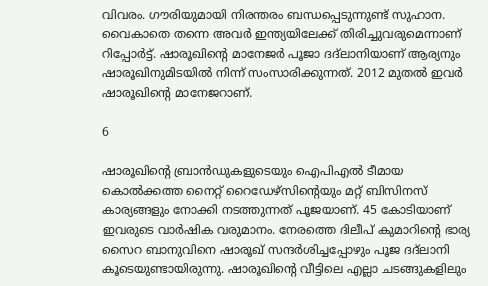വിവരം. ഗൗരിയുമായി നിരന്തരം ബന്ധപ്പെടുന്നുണ്ട് സുഹാന. വൈകാതെ തന്നെ അവര്‍ ഇന്ത്യയിലേക്ക് തിരിച്ചുവരുമെന്നാണ് റിപ്പോര്‍ട്ട്. ഷാരൂഖിന്റെ മാനേജര്‍ പൂജാ ദദ്‌ലാനിയാണ് ആര്യനും ഷാരൂഖിനുമിടയില്‍ നിന്ന് സംസാരിക്കുന്നത്. 2012 മുതല്‍ ഇവര്‍ ഷാരൂഖിന്റെ മാനേജറാണ്.

6

ഷാരൂഖിന്റെ ബ്രാന്‍ഡുകളുടെയും ഐപിഎല്‍ ടീമായ കൊല്‍ക്കത്ത നൈറ്റ് റൈഡേഴ്‌സിന്റെയും മറ്റ് ബിസിനസ് കാര്യങ്ങളും നോക്കി നടത്തുന്നത് പൂജയാണ്. 45 കോടിയാണ് ഇവരുടെ വാര്‍ഷിക വരുമാനം. നേരത്തെ ദിലീപ് കുമാറിന്റെ ഭാര്യ സൈറ ബാനുവിനെ ഷാരൂഖ് സന്ദര്‍ശിച്ചപ്പോഴും പൂജ ദദ്‌ലാനി കൂടെയുണ്ടായിരുന്നു. ഷാരൂഖിന്റെ വീട്ടിലെ എല്ലാ ചടങ്ങുകളിലും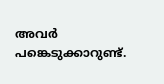അവര്‍ പങ്കെടുക്കാറുണ്ട്.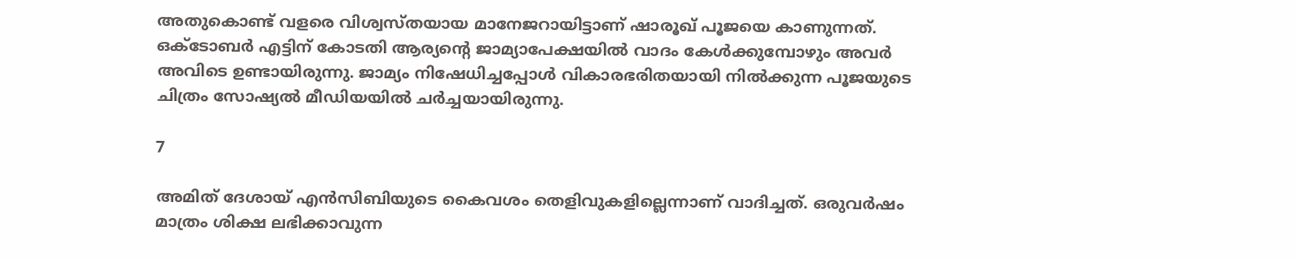അതുകൊണ്ട് വളരെ വിശ്വസ്തയായ മാനേജറായിട്ടാണ് ഷാരൂഖ് പൂജയെ കാണുന്നത്. ഒക്ടോബര്‍ എട്ടിന് കോടതി ആര്യന്റെ ജാമ്യാപേക്ഷയില്‍ വാദം കേള്‍ക്കുമ്പോഴും അവര്‍ അവിടെ ഉണ്ടായിരുന്നു. ജാമ്യം നിഷേധിച്ചപ്പോള്‍ വികാരഭരിതയായി നില്‍ക്കുന്ന പൂജയുടെ ചിത്രം സോഷ്യല്‍ മീഡിയയില്‍ ചര്‍ച്ചയായിരുന്നു.

7

അമിത് ദേശായ് എന്‍സിബിയുടെ കൈവശം തെളിവുകളില്ലെന്നാണ് വാദിച്ചത്. ഒരുവര്‍ഷം മാത്രം ശിക്ഷ ലഭിക്കാവുന്ന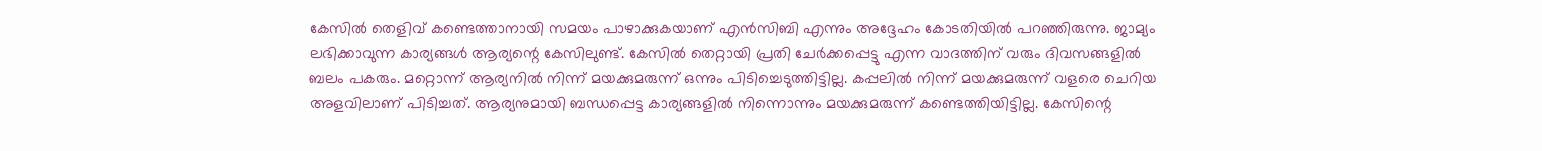കേസില്‍ തെളിവ് കണ്ടെത്താനായി സമയം പാഴാക്കുകയാണ് എന്‍സിബി എന്നും അദ്ദേഹം കോടതിയില്‍ പറഞ്ഞിരുന്നു. ജാമ്യം ലഭിക്കാവുന്ന കാര്യങ്ങള്‍ ആര്യന്റെ കേസിലുണ്ട്. കേസില്‍ തെറ്റായി പ്രതി ചേര്‍ക്കപ്പെട്ടു എന്ന വാദത്തിന് വരും ദിവസങ്ങളില്‍ ബലം പകരും. മറ്റൊന്ന് ആര്യനില്‍ നിന്ന് മയക്കുമരുന്ന് ഒന്നും പിടിച്ചെടുത്തിട്ടില്ല. കപ്പലില്‍ നിന്ന് മയക്കുമരുന്ന് വളരെ ചെറിയ അളവിലാണ് പിടിച്ചത്. ആര്യനുമായി ബന്ധപ്പെട്ട കാര്യങ്ങളില്‍ നിന്നൊന്നും മയക്കുമരുന്ന് കണ്ടെത്തിയിട്ടില്ല. കേസിന്റെ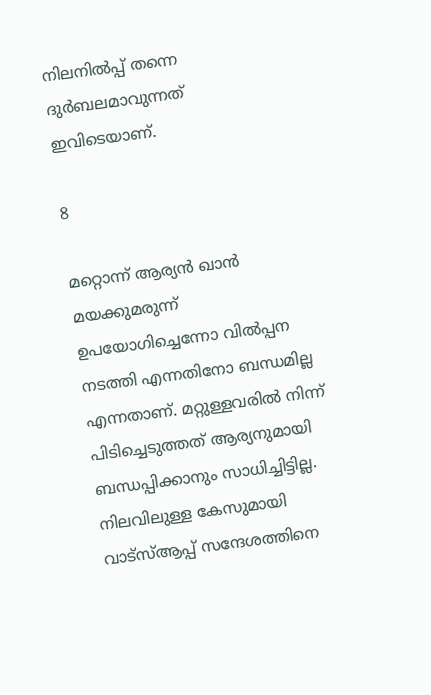നിലനില്‍പ്പ് തന്നെ ദുര്‍ബലമാവുന്നത് ഇവിടെയാണ്.

8

മറ്റൊന്ന് ആര്യന്‍ ഖാന്‍ മയക്കുമരുന്ന് ഉപയോഗിച്ചെന്നോ വില്‍പ്പന നടത്തി എന്നതിനോ ബന്ധമില്ല എന്നതാണ്. മറ്റുള്ളവരില്‍ നിന്ന് പിടിച്ചെടുത്തത് ആര്യനുമായി ബന്ധപ്പിക്കാനും സാധിച്ചിട്ടില്ല. നിലവിലുള്ള കേസുമായി വാട്‌സ്ആപ്പ് സന്ദേശത്തിനെ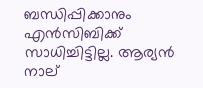ബന്ധിപ്പിക്കാനും എന്‍സിബിക്ക് സാധിച്ചിട്ടില്ല. ആര്യന്‍ നാല്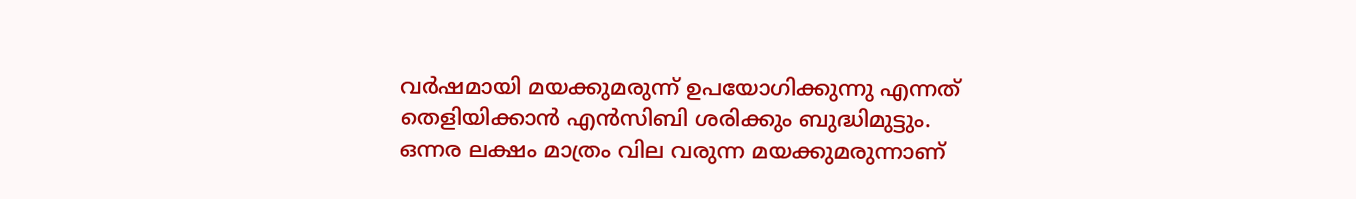വര്‍ഷമായി മയക്കുമരുന്ന് ഉപയോഗിക്കുന്നു എന്നത് തെളിയിക്കാന്‍ എന്‍സിബി ശരിക്കും ബുദ്ധിമുട്ടും. ഒന്നര ലക്ഷം മാത്രം വില വരുന്ന മയക്കുമരുന്നാണ്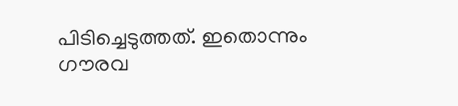പിടിച്ചെടുത്തത്. ഇതൊന്നും ഗൗരവ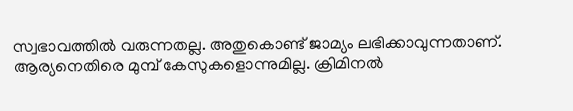സ്വഭാവത്തില്‍ വരുന്നതല്ല. അതുകൊണ്ട് ജാമ്യം ലഭിക്കാവുന്നതാണ്. ആര്യനെതിരെ മുമ്പ് കേസുകളൊന്നുമില്ല. ക്രിമിനല്‍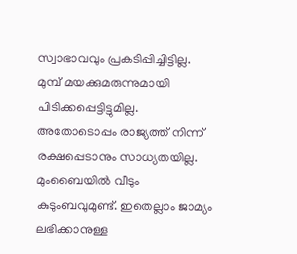സ്വാഭാവവും പ്രകടിപ്പിച്ചിട്ടില്ല. മുമ്പ് മയക്കുമരുന്നുമായി പിടിക്കപ്പെട്ടിട്ടുമില്ല. അതോടൊപ്പം രാജ്യത്ത് നിന്ന് രക്ഷപ്പെടാനും സാധ്യതയില്ല. മുംബൈയില്‍ വീടും കുടുംബവുമുണ്ട്. ഇതെല്ലാം ജാമ്യം ലഭിക്കാനുള്ള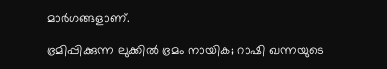മാര്‍ഗങ്ങളാണ്.

ഭ്രമിപ്പിക്കുന്ന ലുക്കില്‍ ഭ്രമം നായിക; റാഷി ഖന്നയുടെ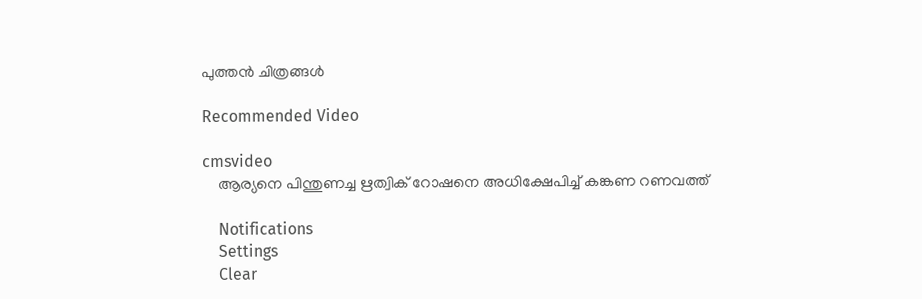പുത്തന്‍ ചിത്രങ്ങള്‍

Recommended Video

cmsvideo
    ആര്യനെ പിന്തുണച്ച ഋത്വിക് റോഷനെ അധിക്ഷേപിച്ച് കങ്കണ റണവത്ത്

    Notifications
    Settings
    Clear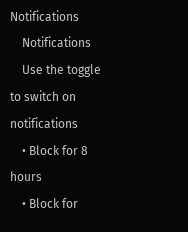Notifications
    Notifications
    Use the toggle to switch on notifications
    • Block for 8 hours
    • Block for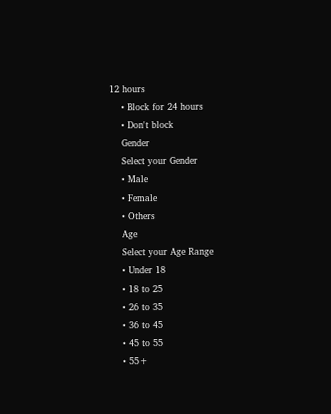12 hours
    • Block for 24 hours
    • Don't block
    Gender
    Select your Gender
    • Male
    • Female
    • Others
    Age
    Select your Age Range
    • Under 18
    • 18 to 25
    • 26 to 35
    • 36 to 45
    • 45 to 55
    • 55+